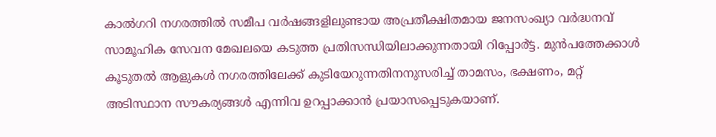കാൽഗറി നഗരത്തിൽ സമീപ വർഷങ്ങളിലുണ്ടായ അപ്രതീക്ഷിതമായ ജനസംഖ്യാ വർദ്ധനവ് സാമൂഹിക സേവന മേഖലയെ കടുത്ത പ്രതിസന്ധിയിലാക്കുന്നതായി റിപ്പോർ്ട്ട. മുൻപത്തേക്കാൾ കൂടുതൽ ആളുകൾ നഗരത്തിലേക്ക് കുടിയേറുന്നതിനനുസരിച്ച് താമസം, ഭക്ഷണം, മറ്റ് അടിസ്ഥാന സൗകര്യങ്ങൾ എന്നിവ ഉറപ്പാക്കാൻ പ്രയാസപ്പെടുകയാണ്.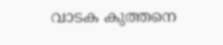വാടക കുത്തനെ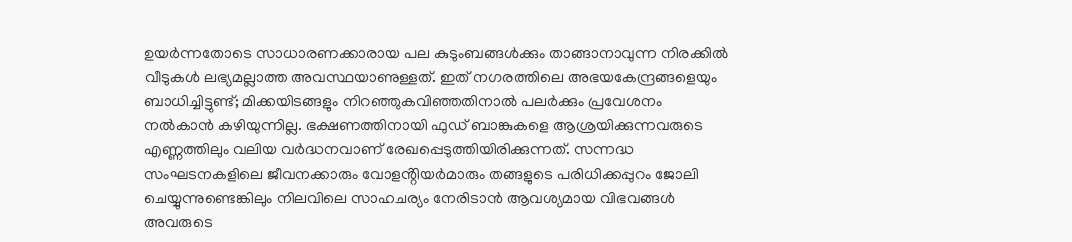ഉയർന്നതോടെ സാധാരണക്കാരായ പല കുടുംബങ്ങൾക്കും താങ്ങാനാവുന്ന നിരക്കിൽ വീടുകൾ ലഭ്യമല്ലാത്ത അവസ്ഥയാണുള്ളത്. ഇത് നഗരത്തിലെ അഭയകേന്ദ്രങ്ങളെയും ബാധിച്ചിട്ടുണ്ട്; മിക്കയിടങ്ങളും നിറഞ്ഞുകവിഞ്ഞതിനാൽ പലർക്കും പ്രവേശനം നൽകാൻ കഴിയുന്നില്ല. ഭക്ഷണത്തിനായി ഫുഡ് ബാങ്കുകളെ ആശ്രയിക്കുന്നവരുടെ എണ്ണത്തിലും വലിയ വർദ്ധനവാണ് രേഖപ്പെടുത്തിയിരിക്കുന്നത്. സന്നദ്ധ സംഘടനകളിലെ ജീവനക്കാരും വോളൻ്റിയർമാരും തങ്ങളുടെ പരിധിക്കപ്പുറം ജോലി ചെയ്യുന്നുണ്ടെങ്കിലും നിലവിലെ സാഹചര്യം നേരിടാൻ ആവശ്യമായ വിഭവങ്ങൾ അവരുടെ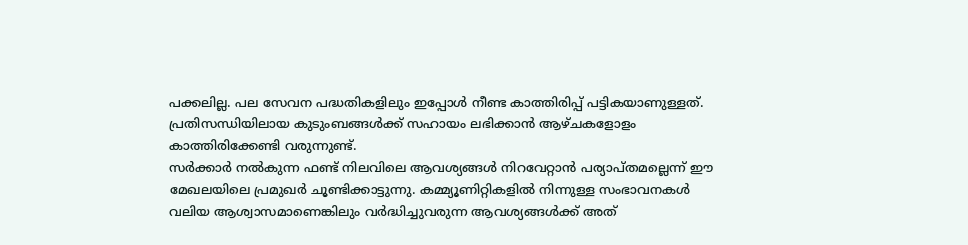പക്കലില്ല. പല സേവന പദ്ധതികളിലും ഇപ്പോൾ നീണ്ട കാത്തിരിപ്പ് പട്ടികയാണുള്ളത്. പ്രതിസന്ധിയിലായ കുടുംബങ്ങൾക്ക് സഹായം ലഭിക്കാൻ ആഴ്ചകളോളം കാത്തിരിക്കേണ്ടി വരുന്നുണ്ട്.
സർക്കാർ നൽകുന്ന ഫണ്ട് നിലവിലെ ആവശ്യങ്ങൾ നിറവേറ്റാൻ പര്യാപ്തമല്ലെന്ന് ഈ മേഖലയിലെ പ്രമുഖർ ചൂണ്ടിക്കാട്ടുന്നു. കമ്മ്യൂണിറ്റികളിൽ നിന്നുള്ള സംഭാവനകൾ വലിയ ആശ്വാസമാണെങ്കിലും വർദ്ധിച്ചുവരുന്ന ആവശ്യങ്ങൾക്ക് അത്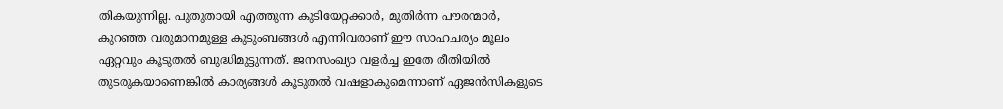തികയുന്നില്ല. പുതുതായി എത്തുന്ന കുടിയേറ്റക്കാർ, മുതിർന്ന പൗരന്മാർ, കുറഞ്ഞ വരുമാനമുള്ള കുടുംബങ്ങൾ എന്നിവരാണ് ഈ സാഹചര്യം മൂലം ഏറ്റവും കൂടുതൽ ബുദ്ധിമുട്ടുന്നത്. ജനസംഖ്യാ വളർച്ച ഇതേ രീതിയിൽ തുടരുകയാണെങ്കിൽ കാര്യങ്ങൾ കൂടുതൽ വഷളാകുമെന്നാണ് ഏജൻസികളുടെ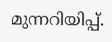മുന്നറിയിപ്പ്.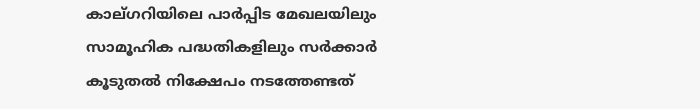കാല്ഗറിയിലെ പാർപ്പിട മേഖലയിലും സാമൂഹിക പദ്ധതികളിലും സർക്കാർ കൂടുതൽ നിക്ഷേപം നടത്തേണ്ടത്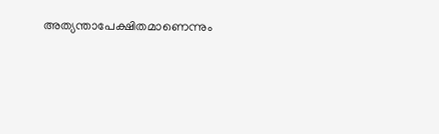അത്യന്താപേക്ഷിതമാണെന്നും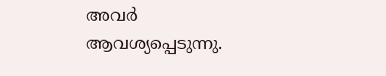അവർ ആവശ്യപ്പെടുന്നു.